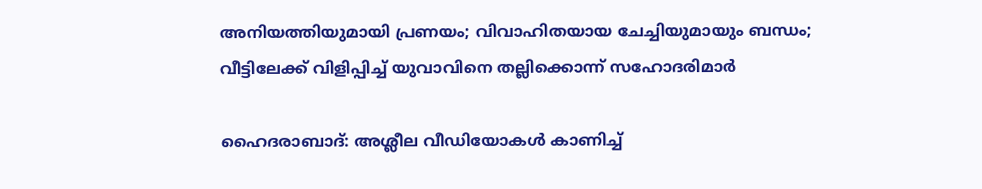അനിയത്തിയുമായി പ്രണയം; വിവാഹിതയായ ചേച്ചിയുമായും ബന്ധം; വീട്ടിലേക്ക് വിളിപ്പിച്ച് യുവാവിനെ തല്ലിക്കൊന്ന് സഹോദരിമാര്‍

ഹൈദരാബാദ്: അശ്ലീല വീഡിയോകള്‍ കാണിച്ച്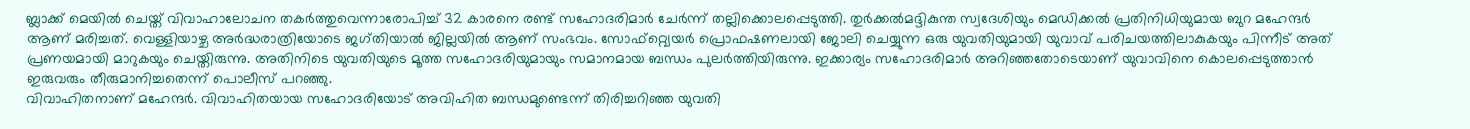ബ്ലാക്ക് മെയില്‍ ചെയ്ത് വിവാഹാലോചന തകര്‍ത്തുവെന്നാരോപിച്ച് 32 കാരനെ രണ്ട് സഹോദരിമാര്‍ ചേര്‍ന്ന് തല്ലിക്കൊലപ്പെടുത്തി. തുര്‍ക്കല്‍മദ്ദികുന്ത സ്വദേശിയും മെഡിക്കല്‍ പ്രതിനിധിയുമായ ബുറ മഹേന്ദര്‍ ആണ് മരിച്ചത്. വെള്ളിയാഴ്ച അര്‍ദ്ധരാത്രിയോടെ ജഗ്തിയാല്‍ ജില്ലയില്‍ ആണ് സംഭവം. സോഫ്റ്റ്വെയര്‍ പ്രൊഫഷണലായി ജോലി ചെയ്യുന്ന ഒരു യുവതിയുമായി യുവാവ് പരിചയത്തിലാകുകയും പിന്നീട് അത് പ്രണയമായി മാറുകയും ചെയ്തിരുന്നു. അതിനിടെ യുവതിയുടെ മൂത്ത സഹോദരിയുമായും സമാനമായ ബന്ധം പുലര്‍ത്തിയിരുന്നു. ഇക്കാര്യം സഹോദരിമാര്‍ അറിഞ്ഞതോടെയാണ് യുവാവിനെ കൊലപ്പെടുത്താന്‍ ഇരുവരും തീരുമാനിച്ചതെന്ന് പൊലീസ് പറഞ്ഞു.
വിവാഹിതനാണ് മഹേന്ദര്‍. വിവാഹിതയായ സഹോദരിയോട് അവിഹിത ബന്ധമുണ്ടെന്ന് തിരിച്ചറിഞ്ഞ യുവതി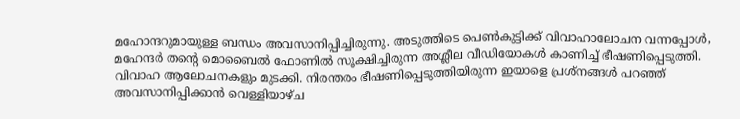മഹോന്ദറുമായുള്ള ബന്ധം അവസാനിപ്പിച്ചിരുന്നു. അടുത്തിടെ പെണ്‍കുട്ടിക്ക് വിവാഹാലോചന വന്നപ്പോള്‍, മഹേന്ദര്‍ തന്റെ മൊബൈല്‍ ഫോണില്‍ സൂക്ഷിച്ചിരുന്ന അശ്ലീല വീഡിയോകള്‍ കാണിച്ച് ഭീഷണിപ്പെടുത്തി. വിവാഹ ആലോചനകളും മുടക്കി. നിരന്തരം ഭീഷണിപ്പെടുത്തിയിരുന്ന ഇയാളെ പ്രശ്നങ്ങള്‍ പറഞ്ഞ് അവസാനിപ്പിക്കാന്‍ വെള്ളിയാഴ്ച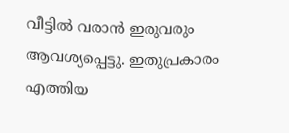വീട്ടില്‍ വരാന്‍ ഇരുവരും ആവശ്യപ്പെട്ടു. ഇതുപ്രകാരം എത്തിയ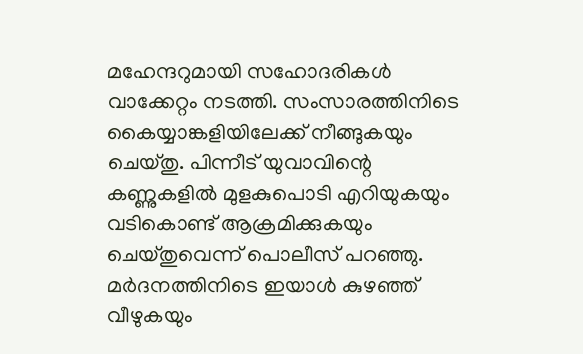മഹേന്ദറുമായി സഹോദരികള്‍ വാക്കേറ്റം നടത്തി. സംസാരത്തിനിടെ കൈയ്യാങ്കളിയിലേക്ക് നീങ്ങുകയും ചെയ്തു. പിന്നീട് യുവാവിന്റെ കണ്ണുകളില്‍ മുളകുപൊടി എറിയുകയും വടികൊണ്ട് ആക്രമിക്കുകയും ചെയ്തുവെന്ന് പൊലീസ് പറഞ്ഞു. മര്‍ദനത്തിനിടെ ഇയാള്‍ കുഴഞ്ഞ് വീഴുകയും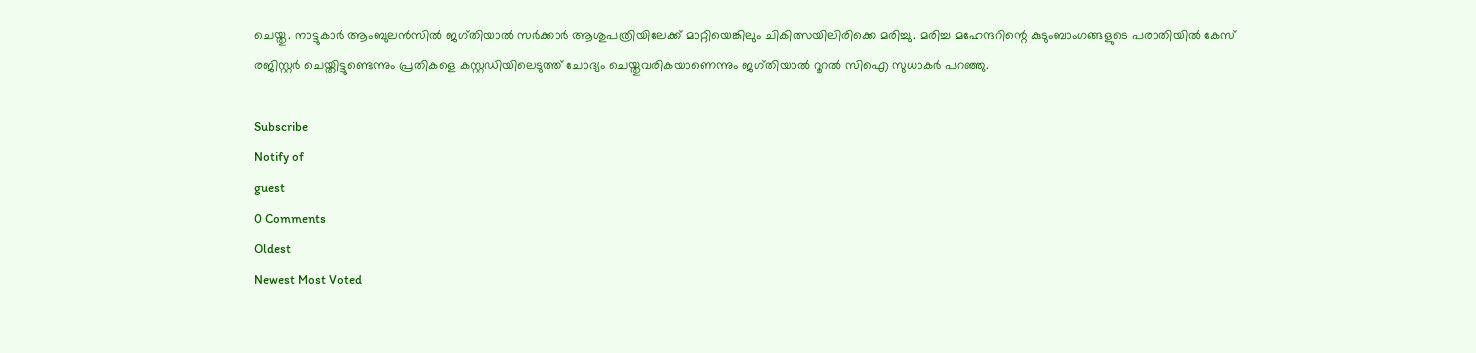ചെയ്തു. നാട്ടുകാര്‍ ആംബുലന്‍സില്‍ ജഗ്തിയാല്‍ സര്‍ക്കാര്‍ ആശുപത്രിയിലേക്ക് മാറ്റിയെങ്കിലും ചികിത്സയിലിരിക്കെ മരിച്ചു. മരിച്ച മഹേന്ദറിന്റെ കുടുംബാംഗങ്ങളുടെ പരാതിയില്‍ കേസ് രജിസ്റ്റര്‍ ചെയ്തിട്ടുണ്ടെന്നും പ്രതികളെ കസ്റ്റഡിയിലെടുത്ത് ചോദ്യം ചെയ്തുവരികയാണെന്നും ജഗ്തിയാല്‍ റൂറല്‍ സിഐ സുധാകര്‍ പറഞ്ഞു.

Subscribe
Notify of
guest
0 Comments
Oldest
Newest Most Voted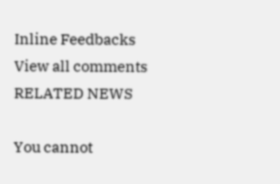Inline Feedbacks
View all comments
RELATED NEWS

You cannot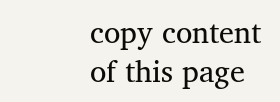copy content of this page